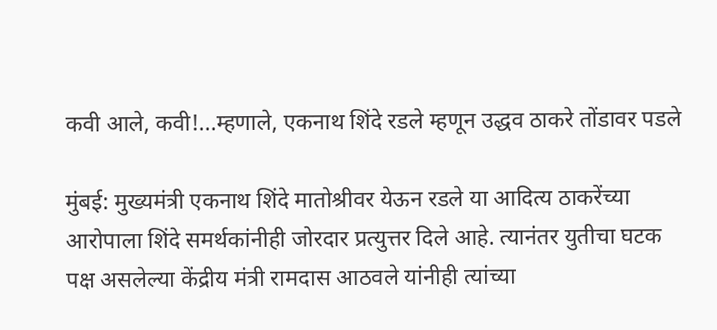कवी आले, कवी!...म्हणाले, एकनाथ शिंदे रडले म्हणून उद्धव ठाकरे तोंडावर पडले

मुंबई: मुख्यमंत्री एकनाथ शिंदे मातोश्रीवर येऊन रडले या आदित्य ठाकरेंच्या आरोपाला शिंदे समर्थकांनीही जोरदार प्रत्युत्तर दिले आहे. त्यानंतर युतीचा घटक पक्ष असलेल्या केंद्रीय मंत्री रामदास आठवले यांनीही त्यांच्या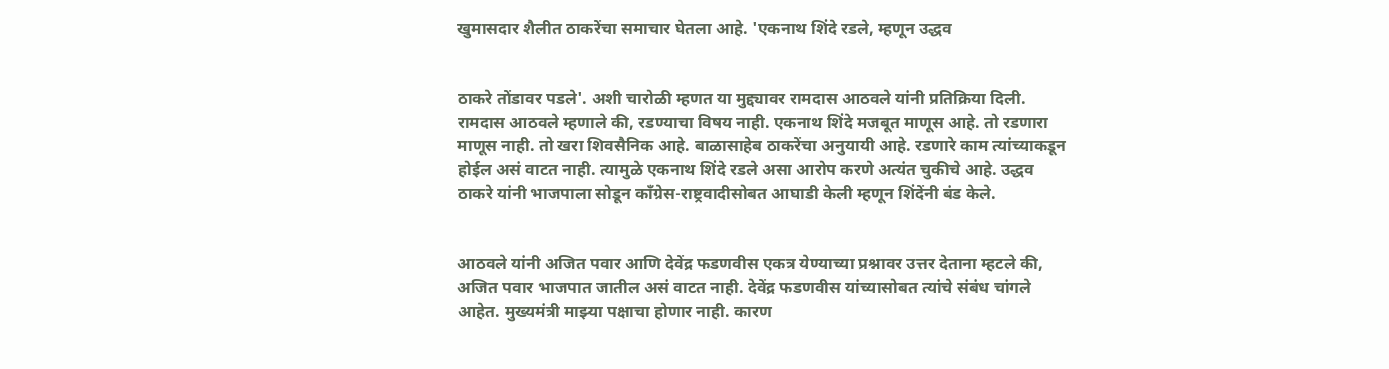खुमासदार शैलीत ठाकरेंचा समाचार घेतला आहे. 'एकनाथ शिंदे रडले, म्हणून उद्धव


ठाकरे तोंडावर पडले'. अशी चारोळी म्हणत या मुद्द्यावर रामदास आठवले यांनी प्रतिक्रिया दिली.
रामदास आठवले म्हणाले की, रडण्याचा विषय नाही. एकनाथ शिंदे मजबूत माणूस आहे. तो रडणारा माणूस नाही. तो खरा शिवसैनिक आहे. बाळासाहेब ठाकरेंचा अनुयायी आहे. रडणारे काम त्यांच्याकडून होईल असं वाटत नाही. त्यामुळे एकनाथ शिंदे रडले असा आरोप करणे अत्यंत चुकीचे आहे. उद्धव ठाकरे यांनी भाजपाला सोडून काँग्रेस-राष्ट्रवादीसोबत आघाडी केली म्हणून शिंदेंनी बंड केले.


आठवले यांनी अजित पवार आणि देवेंद्र फडणवीस एकत्र येण्याच्या प्रश्नावर उत्तर देताना म्हटले की, अजित पवार भाजपात जातील असं वाटत नाही. देवेंद्र फडणवीस यांच्यासोबत त्यांचे संबंध चांगले आहेत. मुख्यमंत्री माझ्या पक्षाचा होणार नाही. कारण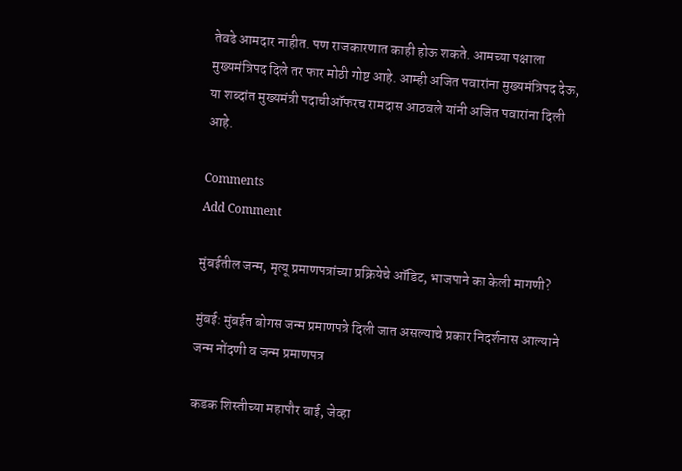तेवढे आमदार नाहीत. पण राजकारणात काही होऊ शकते. आमच्या पक्षाला मुख्यमंत्रिपद दिले तर फार मोठी गोष्ट आहे. आम्ही अजित पवारांना मुख्यमंत्रिपद देऊ, या शब्दांत मुख्यमंत्री पदाचीऑफरच रामदास आठवले यांनी अजित पवारांना दिली आहे.

Comments
Add Comment

मुंबईतील जन्म, मृत्यू प्रमाणपत्रांच्या प्रक्रियेचे ऑडिट, भाजपाने का केली मागणी?

मुंबई: मुंबईत बोगस जन्म प्रमाणपत्रे दिली जात असल्याचे प्रकार निदर्शनास आल्याने जन्म नोंदणी व जन्म प्रमाणपत्र

कडक शिस्तीच्या महापौर बाई, जेव्हा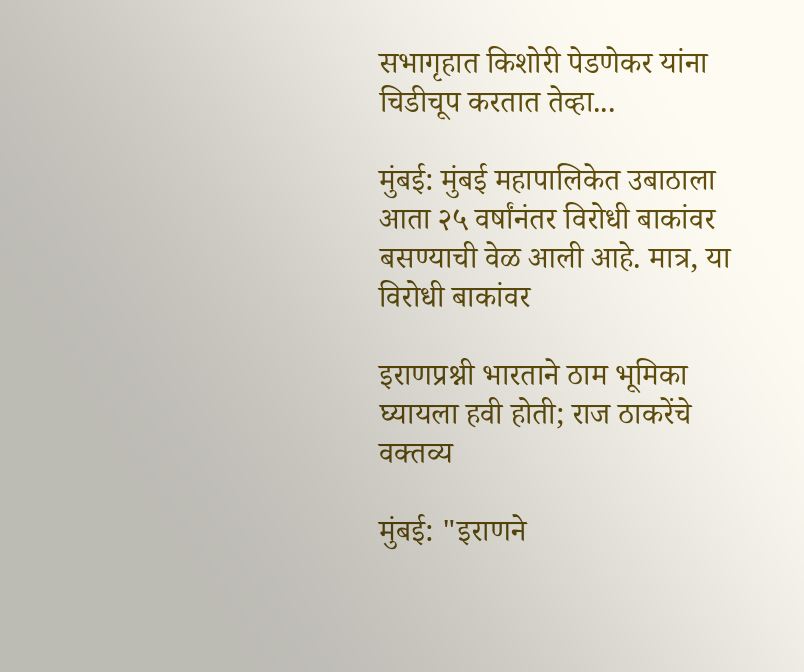सभागृहात किशोरी पेडणेकर यांना चिडीचूप करतात तेव्हा...

मुंबई: मुंबई महापालिकेत उबाठाला आता २५ वर्षांनंतर विरोधी बाकांवर बसण्याची वेळ आली आहे. मात्र, या विरोधी बाकांवर

इराणप्रश्नी भारताने ठाम भूमिका घ्यायला हवी होती; राज ठाकरेंचे वक्तव्य

मुंबई: "इराणने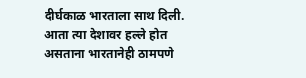दीर्घकाळ भारताला साथ दिली. आता त्या देशावर हल्ले होत असताना भारतानेही ठामपणे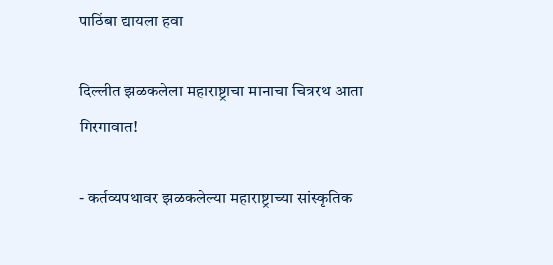पाठिंबा द्यायला हवा

दिल्लीत झळकलेला महाराष्ट्राचा मानाचा चित्ररथ आता गिरगावात!

- कर्तव्यपथावर झळकलेल्या महाराष्ट्राच्या सांस्कृतिक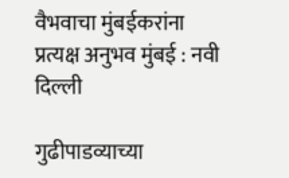वैभवाचा मुंबईकरांना प्रत्यक्ष अनुभव मुंबई : नवी दिल्ली

गुढीपाडव्याच्या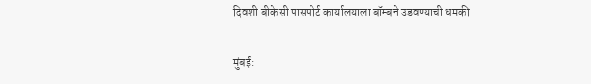दिवशी बीकेसी पासपोर्ट कार्यालयाला बॉम्बने उडवण्याची धमकी

मुंबई: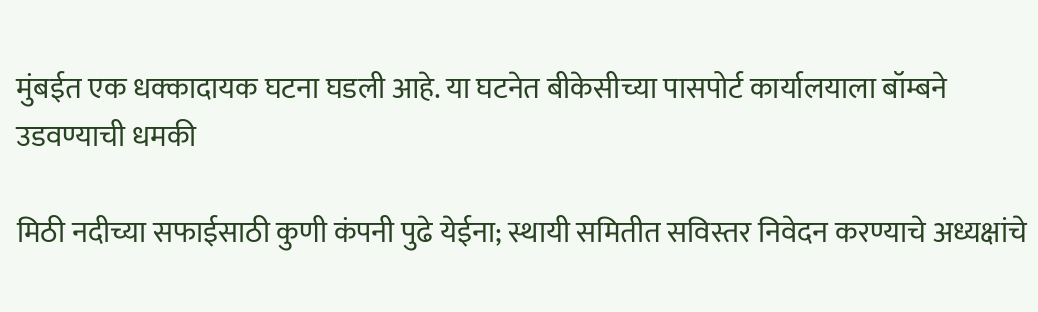मुंबईत एक धक्कादायक घटना घडली आहे. या घटनेत बीकेसीच्या पासपोर्ट कार्यालयाला बॉम्बने उडवण्याची धमकी

मिठी नदीच्या सफाईसाठी कुणी कंपनी पुढे येईना; स्थायी समितीत सविस्तर निवेदन करण्याचे अध्यक्षांचे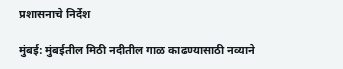प्रशासनाचे निर्देश

मुंबई: मुंबईतील मिठी नदीतील गाळ काढण्यासाठी नव्याने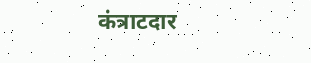कंत्राटदार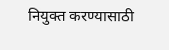नियुक्त करण्यासाठी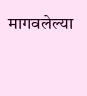मागवलेल्या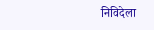निविदेला